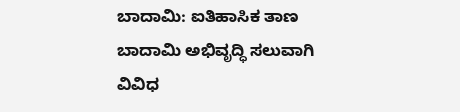ಬಾದಾಮಿ: ಐತಿಹಾಸಿಕ ತಾಣ ಬಾದಾಮಿ ಅಭಿವೃದ್ಧಿ ಸಲುವಾಗಿ ವಿವಿಧ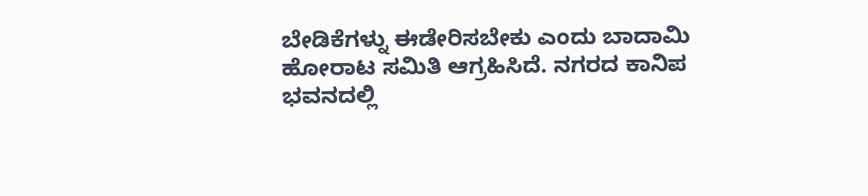ಬೇಡಿಕೆಗಳ್ನು ಈಡೇರಿಸಬೇಕು ಎಂದು ಬಾದಾಮಿ ಹೋರಾಟ ಸಮಿತಿ ಆಗ್ರಹಿಸಿದೆ. ನಗರದ ಕಾನಿಪ ಭವನದಲ್ಲಿ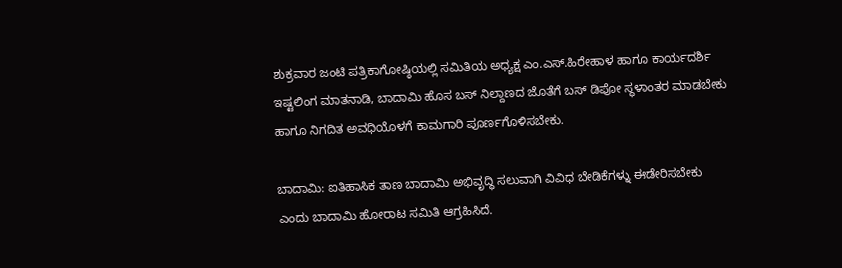ಶುಕ್ರವಾರ ಜಂಟಿ ಪತ್ರಿಕಾಗೋಷ್ಠಿಯಲ್ಲಿ ಸಮಿತಿಯ ಅಧ್ಯಕ್ಷ ಎಂ.ಎಸ್.ಹಿರೇಹಾಳ ಹಾಗೂ ಕಾರ್ಯದರ್ಶಿ ಇಷ್ಟಲಿಂಗ ಮಾತನಾಡಿ, ಬಾದಾಮಿ ಹೊಸ ಬಸ್ ನಿಲ್ದಾಣದ ಜೊತೆಗೆ ಬಸ್ ಡಿಪೋ ಸ್ಥಳಾಂತರ ಮಾಡಬೇಕು ಹಾಗೂ ನಿಗದಿತ ಅವಧಿಯೊಳಗೆ ಕಾಮಗಾರಿ ಪೂರ್ಣಗೊಳಿಸಬೇಕು.

ಬಾದಾಮಿ: ಐತಿಹಾಸಿಕ ತಾಣ ಬಾದಾಮಿ ಅಭಿವೃದ್ಧಿ ಸಲುವಾಗಿ ವಿವಿಧ ಬೇಡಿಕೆಗಳ್ನು ಈಡೇರಿಸಬೇಕು ಎಂದು ಬಾದಾಮಿ ಹೋರಾಟ ಸಮಿತಿ ಆಗ್ರಹಿಸಿದೆ.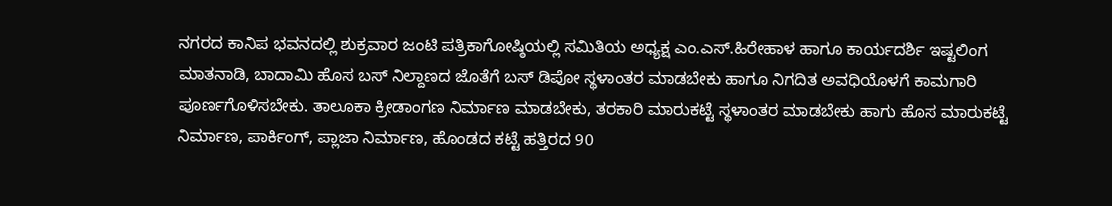ನಗರದ ಕಾನಿಪ ಭವನದಲ್ಲಿ ಶುಕ್ರವಾರ ಜಂಟಿ ಪತ್ರಿಕಾಗೋಷ್ಠಿಯಲ್ಲಿ ಸಮಿತಿಯ ಅಧ್ಯಕ್ಷ ಎಂ.ಎಸ್.ಹಿರೇಹಾಳ ಹಾಗೂ ಕಾರ್ಯದರ್ಶಿ ಇಷ್ಟಲಿಂಗ ಮಾತನಾಡಿ, ಬಾದಾಮಿ ಹೊಸ ಬಸ್ ನಿಲ್ದಾಣದ ಜೊತೆಗೆ ಬಸ್ ಡಿಪೋ ಸ್ಥಳಾಂತರ ಮಾಡಬೇಕು ಹಾಗೂ ನಿಗದಿತ ಅವಧಿಯೊಳಗೆ ಕಾಮಗಾರಿ ಪೂರ್ಣಗೊಳಿಸಬೇಕು. ತಾಲೂಕಾ ಕ್ರೀಡಾಂಗಣ ನಿರ್ಮಾಣ ಮಾಡಬೇಕು, ತರಕಾರಿ ಮಾರುಕಟ್ಟೆ ಸ್ಥಳಾಂತರ ಮಾಡಬೇಕು ಹಾಗು ಹೊಸ ಮಾರುಕಟ್ಟೆ ನಿರ್ಮಾಣ, ಪಾರ್ಕಿಂಗ್‌, ಪ್ಲಾಜಾ ನಿರ್ಮಾಣ, ಹೊಂಡದ ಕಟ್ಟೆ ಹತ್ತಿರದ 90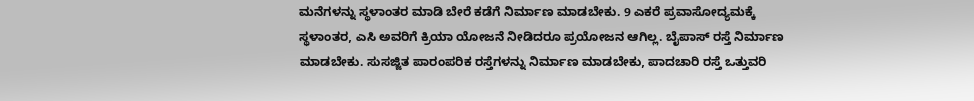ಮನೆಗಳನ್ನು ಸ್ಥಳಾಂತರ ಮಾಡಿ ಬೇರೆ ಕಡೆಗೆ ನಿರ್ಮಾಣ ಮಾಡಬೇಕು. 9 ಎಕರೆ ಪ್ರವಾಸೋದ್ಯಮಕ್ಕೆ ಸ್ಥಳಾಂತರ, ಎಸಿ ಅವರಿಗೆ ಕ್ರಿಯಾ ಯೋಜನೆ ನೀಡಿದರೂ ಪ್ರಯೋಜನ ಆಗಿಲ್ಲ. ಬೈಪಾಸ್‌ ರಸ್ತೆ ನಿರ್ಮಾಣ ಮಾಡಬೇಕು. ಸುಸಜ್ಜಿತ ಪಾರಂಪರಿಕ ರಸ್ತೆಗಳನ್ನು ನಿರ್ಮಾಣ ಮಾಡಬೇಕು, ಪಾದಚಾರಿ ರಸ್ತೆ ಒತ್ತುವರಿ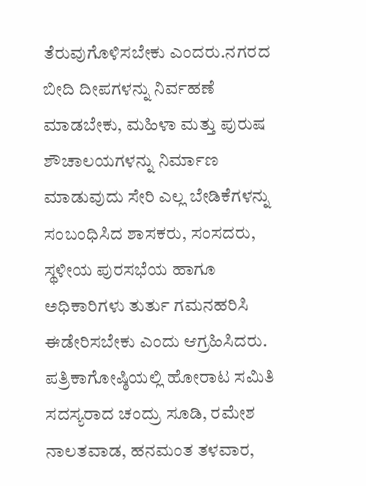ತೆರುವುಗೊಳಿಸಬೇಕು ಎಂದರು.ನಗರದ ಬೀದಿ ದೀಪಗಳನ್ನು ನಿರ್ವಹಣೆ ಮಾಡಬೇಕು, ಮಹಿಳಾ ಮತ್ತು ಪುರುಷ ಶೌಚಾಲಯಗಳನ್ನು ನಿರ್ಮಾಣ ಮಾಡುವುದು ಸೇರಿ ಎಲ್ಲ ಬೇಡಿಕೆಗಳನ್ನು ಸಂಬಂಧಿಸಿದ ಶಾಸಕರು, ಸಂಸದರು, ಸ್ಥಳೀಯ ಪುರಸಭೆಯ ಹಾಗೂ ಅಧಿಕಾರಿಗಳು ತುರ್ತು ಗಮನಹರಿಸಿ ಈಡೇರಿಸಬೇಕು ಎಂದು ಆಗ್ರಹಿಸಿದರು. ಪತ್ರಿಕಾಗೋಷ್ಠಿಯಲ್ಲಿ ಹೋರಾಟ ಸಮಿತಿ ಸದಸ್ಯರಾದ ಚಂದ್ರು ಸೂಡಿ, ರಮೇಶ ನಾಲತವಾಡ, ಹನಮಂತ ತಳವಾರ,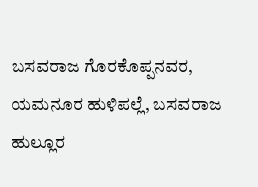ಬಸವರಾಜ ಗೊರಕೊಪ್ಪನವರ, ಯಮನೂರ ಹುಳಿಪಲ್ಲೆ, ಬಸವರಾಜ ಹುಲ್ಲೂರ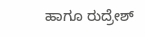ಹಾಗೂ ರುದ್ರೇಶ್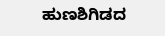ಹುಣಶಿಗಿಡದ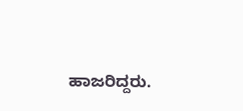ಹಾಜರಿದ್ದರು.